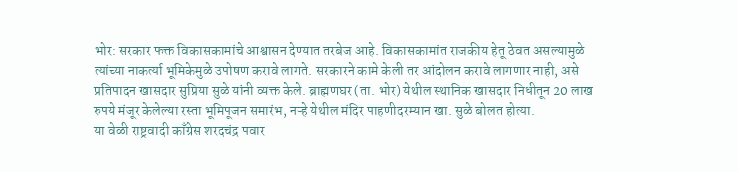भोर: सरकार फक्त विकासकामांचे आश्वासन देण्यात तरबेज आहे. विकासकामांत राजकीय हेतू ठेवत असल्यामुळे त्यांच्या नाकर्त्या भूमिकेमुळे उपोषण करावे लागते. सरकारने कामे केली तर आंदोलन करावे लागणार नाही, असे प्रतिपादन खासदार सुप्रिया सुळे यांनी व्यक्त केले. ब्राह्मणघर (ता. भोर) येथील स्थानिक खासदार निधीतून 20 लाख रुपये मंजूर केलेल्या रस्ता भूमिपूजन समारंभ, नऱ्हे येथील मंदिर पाहणीदरम्यान खा. सुळे बोलत होत्या.
या वेळी राष्ट्रवादी काँग्रेस शरदचंद्र पवार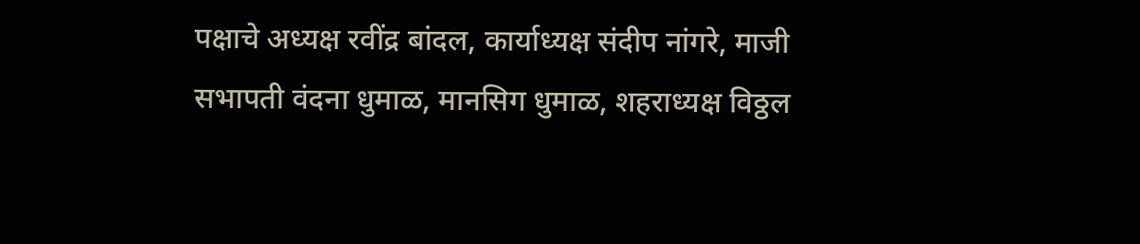पक्षाचे अध्यक्ष रवींद्र बांदल, कार्याध्यक्ष संदीप नांगरे, माजी सभापती वंदना धुमाळ, मानसिग धुमाळ, शहराध्यक्ष विठ्ठल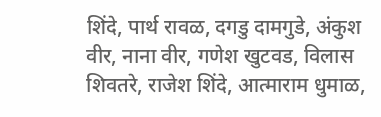शिंदे, पार्थ रावळ, दगडु दामगुडे, अंकुश वीर, नाना वीर, गणेश खुटवड, विलास शिवतरे, राजेश शिंदे, आत्माराम धुमाळ,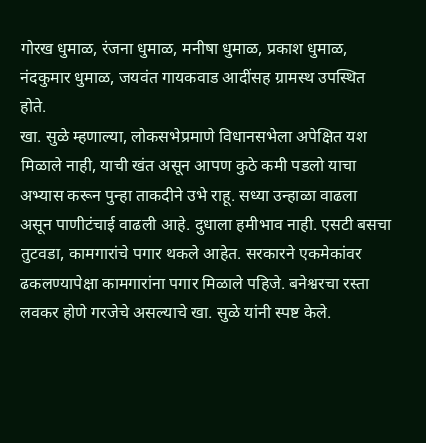गोरख धुमाळ, रंजना धुमाळ, मनीषा धुमाळ, प्रकाश धुमाळ, नंदकुमार धुमाळ, जयवंत गायकवाड आदींसह ग्रामस्थ उपस्थित होते.
खा. सुळे म्हणाल्या, लोकसभेप्रमाणे विधानसभेला अपेक्षित यश मिळाले नाही, याची खंत असून आपण कुठे कमी पडलो याचा अभ्यास करून पुन्हा ताकदीने उभे राहू. सध्या उन्हाळा वाढला असून पाणीटंचाई वाढली आहे. दुधाला हमीभाव नाही. एसटी बसचा तुटवडा, कामगारांचे पगार थकले आहेत. सरकारने एकमेकांवर ढकलण्यापेक्षा कामगारांना पगार मिळाले पहिजे. बनेश्वरचा रस्ता लवकर होणे गरजेचे असल्याचे खा. सुळे यांनी स्पष्ट केले.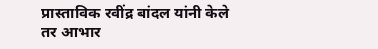प्रास्ताविक रवींद्र बांदल यांनी केले तर आभार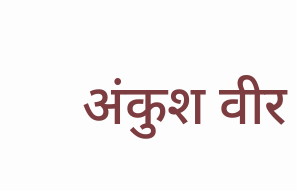अंकुश वीर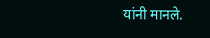यांनी मानले.